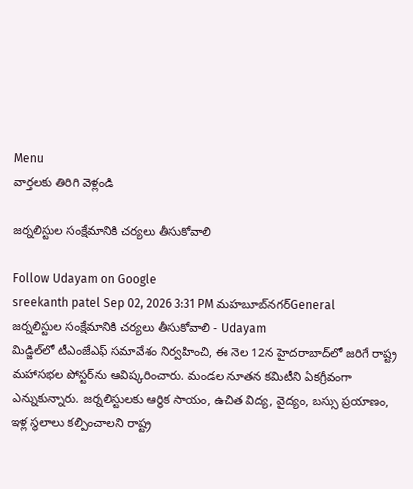Menu
వార్తలకు తిరిగి వెళ్లండి

జర్నలిస్టుల సంక్షేమానికి చర్యలు తీసుకోవాలి

Follow Udayam on Google
sreekanth patel Sep 02, 2026 3:31 PM మహబూబ్‌నగర్General
జర్నలిస్టుల సంక్షేమానికి చర్యలు తీసుకోవాలి - Udayam
మిడ్జిల్‌లో టీఎంజేఎఫ్ సమావేశం నిర్వహించి, ఈ నెల 12న హైదరాబాద్‌లో జరిగే రాష్ట్ర మహాసభల పోస్టర్‌ను ఆవిష్కరించారు. మండల నూతన కమిటీని ఏకగ్రీవంగా ఎన్నుకున్నారు. జర్నలిస్టులకు ఆర్థిక సాయం, ఉచిత విద్య, వైద్యం, బస్సు ప్రయాణం, ఇళ్ల స్థలాలు కల్పించాలని రాష్ట్ర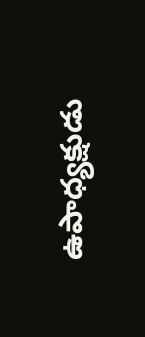ఉపాధ్యక్షుడు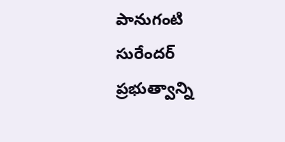పానుగంటి సురేందర్ ప్రభుత్వాన్ని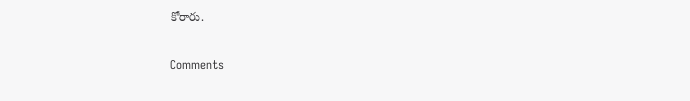కోరారు.

Comments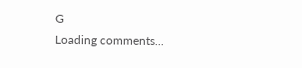G
Loading comments...